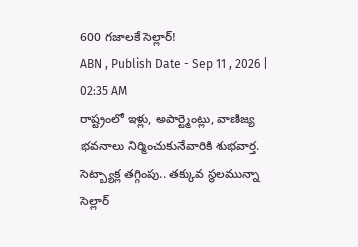600 గజాలకే సెల్లార్!
ABN , Publish Date - Sep 11 , 2026 | 02:35 AM
రాష్ట్రంలో ఇళ్లు, అపార్ట్మెంట్లు, వాణిజ్య భవనాలు నిర్మించుకునేవారికి శుభవార్త. సెట్బ్యాక్ల తగ్గింపు.. తక్కువ స్థలమున్నా సెల్లార్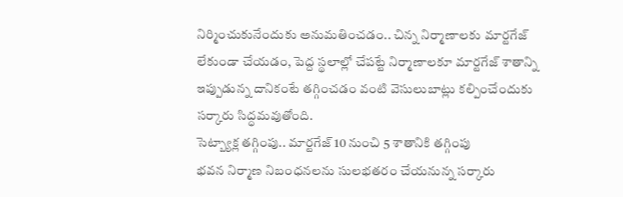నిర్మించుకునేందుకు అనుమతించడం.. చిన్న నిర్మాణాలకు మార్టగేజ్ లేకుండా చేయడం, పెద్ద స్థలాల్లో చేపట్టే నిర్మాణాలకూ మార్టగేజ్ శాతాన్ని ఇప్పుడున్న దానికంటే తగ్గించడం వంటి వెసులుబాట్లు కల్పించేందుకు సర్కారు సిద్ధమవుతోంది.
సెట్బ్యాక్ల తగ్గింపు.. మార్టగేజ్ 10 నుంచి 5 శాతానికి తగ్గింపు
భవన నిర్మాణ నిబంధనలను సులభతరం చేయనున్న సర్కారు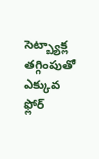సెట్బ్యాక్ల తగ్గింపుతో ఎక్కువ ఫ్లోర్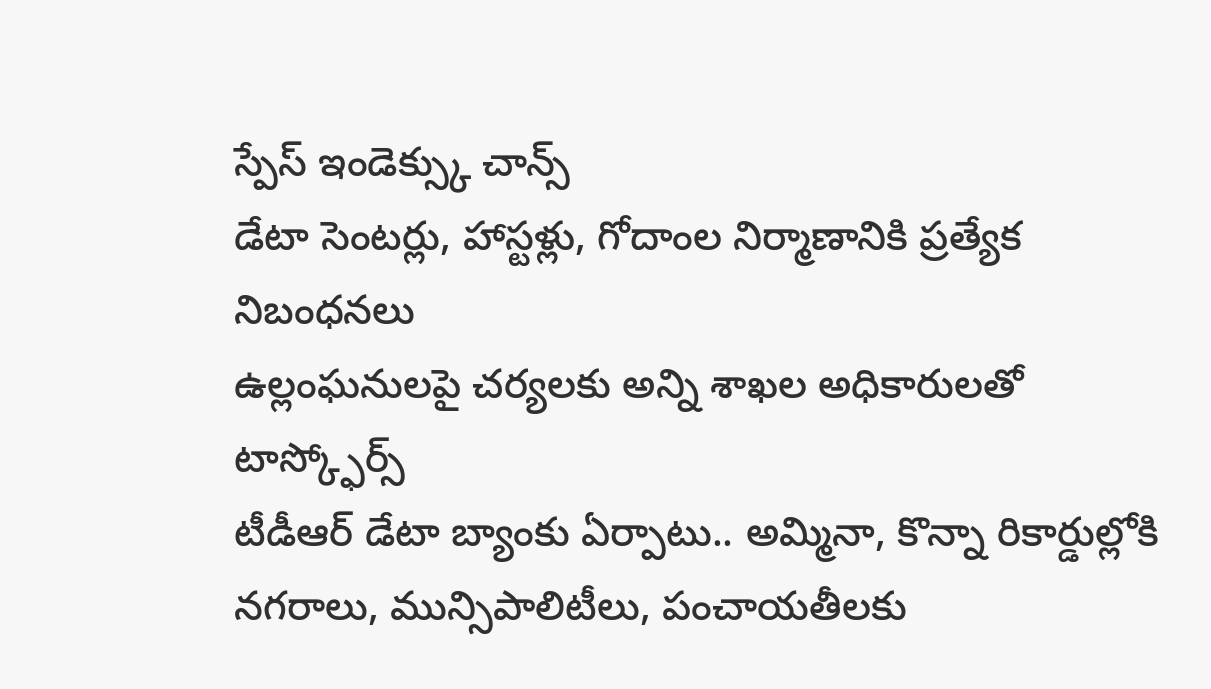స్పేస్ ఇండెక్స్కు చాన్స్
డేటా సెంటర్లు, హాస్టళ్లు, గోదాంల నిర్మాణానికి ప్రత్యేక నిబంధనలు
ఉల్లంఘనులపై చర్యలకు అన్ని శాఖల అధికారులతో టాస్క్ఫోర్స్
టీడీఆర్ డేటా బ్యాంకు ఏర్పాటు.. అమ్మినా, కొన్నా రికార్డుల్లోకి
నగరాలు, మున్సిపాలిటీలు, పంచాయతీలకు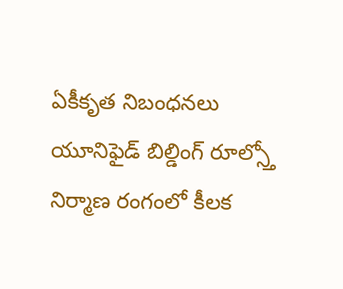ఏకీకృత నిబంధనలు
యూనిఫైడ్ బిల్డింగ్ రూల్స్తో నిర్మాణ రంగంలో కీలక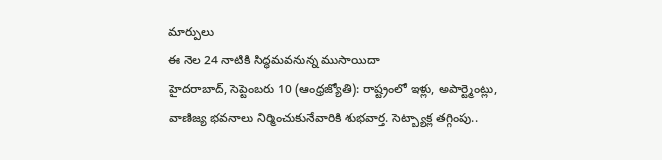మార్పులు
ఈ నెల 24 నాటికి సిద్ధమవనున్న ముసాయిదా
హైదరాబాద్, సెప్టెంబరు 10 (ఆంధ్రజ్యోతి): రాష్ట్రంలో ఇళ్లు, అపార్ట్మెంట్లు, వాణిజ్య భవనాలు నిర్మించుకునేవారికి శుభవార్త. సెట్బ్యాక్ల తగ్గింపు..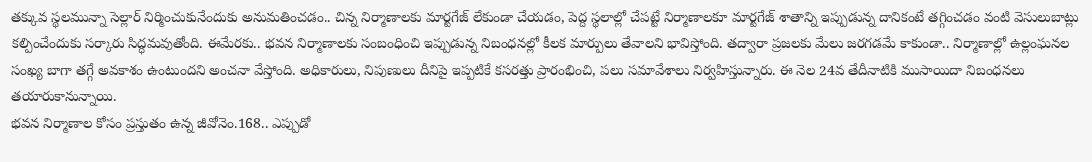తక్కువ స్థలమున్నా సెల్లార్ నిర్మించుకునేందుకు అనుమతించడం.. చిన్న నిర్మాణాలకు మార్టగేజ్ లేకుండా చేయడం, పెద్ద స్థలాల్లో చేపట్టే నిర్మాణాలకూ మార్టగేజ్ శాతాన్ని ఇప్పుడున్న దానికంటే తగ్గించడం వంటి వెసులుబాట్లు కల్పించేందుకు సర్కారు సిద్ధమవుతోంది. ఈమేరకు.. భవన నిర్మాణాలకు సంబంధించి ఇప్పుడున్న నిబంధనల్లో కీలక మార్పులు తేవాలని భావిస్తోంది. తద్వారా ప్రజలకు మేలు జరగడమే కాకుండా.. నిర్మాణాల్లో ఉల్లంఘనల సంఖ్య బాగా తగ్గే అవకాశం ఉంటుందని అంచనా వేస్తోంది. అధికారులు, నిపుణులు దీనిపై ఇప్పటికే కసరత్తు ప్రారంభించి, పలు సమావేశాలు నిర్వహిస్తున్నారు. ఈ నెల 24వ తేదీనాటికి ముసాయిదా నిబంధనలు తయారుకానున్నాయి.
భవన నిర్మాణాల కోసం ప్రస్తుతం ఉన్న జీవోనెం.168.. ఎప్పుడో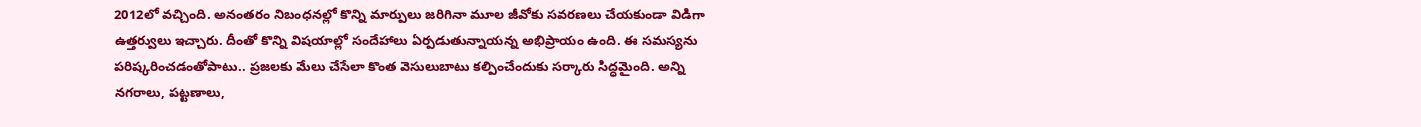2012లో వచ్చింది. అనంతరం నిబంధనల్లో కొన్ని మార్పులు జరిగినా మూల జీవోకు సవరణలు చేయకుండా విడిగా ఉత్తర్వులు ఇచ్చారు. దీంతో కొన్ని విషయాల్లో సందేహాలు ఏర్పడుతున్నాయన్న అభిప్రాయం ఉంది. ఈ సమస్యను పరిష్కరించడంతోపాటు.. ప్రజలకు మేలు చేసేలా కొంత వెసులుబాటు కల్పించేందుకు సర్కారు సిద్ధమైంది. అన్ని నగరాలు, పట్టణాలు,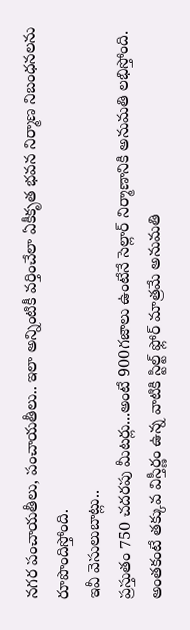నగర పంచాయతీలు, పంచాయతీలు.. ఇలా అన్నింటికీ వర్తించేలా ఏకీకృత భవన నిర్మాణ నిబంధనలను రూపొందిస్తోంది.
ఇవీ వెసులుబాట్లు..
ప్రస్తుతం 750 చదరపు మీటర్లు...అంటే 900గజాలు ఉంటేనే సెల్లార్ నిర్మాణానికి అనుమతి లభిస్తోంది. అంతకంటే తక్కువ విస్తీర్ణం ఉన్న వాటికి స్టిల్ట్ ఫ్లోర్ మాత్రమే అనుమతి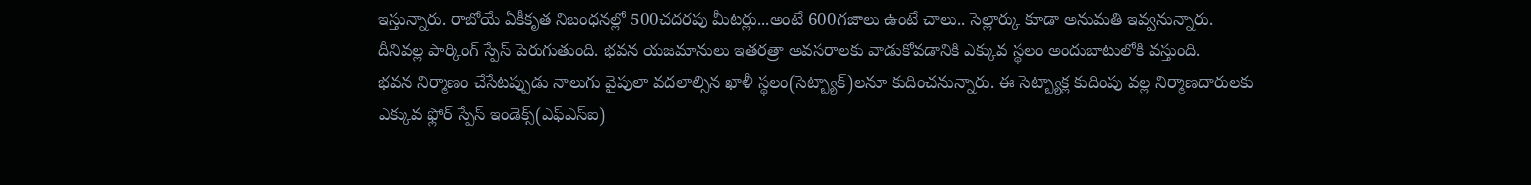ఇస్తున్నారు. రాబోయే ఏకీకృత నిబంధనల్లో 500చదరపు మీటర్లు...అంటే 600గజాలు ఉంటే చాలు.. సెల్లార్కు కూడా అనుమతి ఇవ్వనున్నారు. దీనివల్ల పార్కింగ్ స్పేస్ పెరుగుతుంది. భవన యజమానులు ఇతరత్రా అవసరాలకు వాడుకోవడానికి ఎక్కువ స్థలం అందుబాటులోకి వస్తుంది.
భవన నిర్మాణం చేసేటప్పుడు నాలుగు వైపులా వదలాల్సిన ఖాళీ స్థలం(సెట్బ్యాక్)లనూ కుదించనున్నారు. ఈ సెట్బ్యాక్ల కుదింపు వల్ల నిర్మాణదారులకు ఎక్కువ ఫ్లోర్ స్పేస్ ఇండెక్స్(ఎఫ్ఎస్ఐ)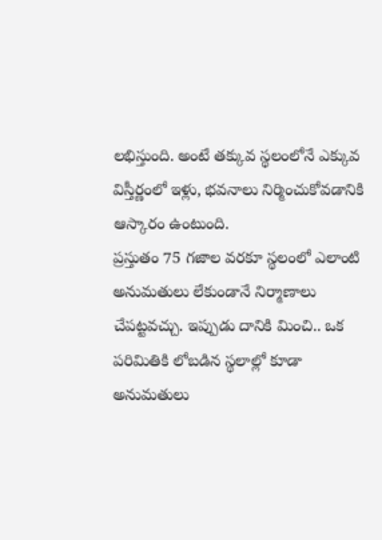లభిస్తుంది. అంటే తక్కువ స్థలంలోనే ఎక్కువ విస్తీర్ణంలో ఇళ్లు, భవనాలు నిర్మించుకోవడానికి ఆస్కారం ఉంటుంది.
ప్రస్తుతం 75 గజాల వరకూ స్థలంలో ఎలాంటి అనుమతులు లేకుండానే నిర్మాణాలు చేపట్టవచ్చు. ఇప్పుడు దానికి మించి.. ఒక పరిమితికి లోబడిన స్థలాల్లో కూడా అనుమతులు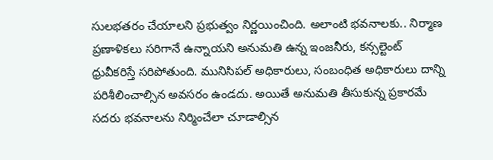సులభతరం చేయాలని ప్రభుత్వం నిర్ణయించింది. అలాంటి భవనాలకు.. నిర్మాణ ప్రణాళికలు సరిగానే ఉన్నాయని అనుమతి ఉన్న ఇంజనీరు, కన్సల్టెంట్ ధ్రువీకరిస్తే సరిపోతుంది. మునిసిపల్ అధికారులు, సంబంధిత అధికారులు దాన్ని పరిశీలించాల్సిన అవసరం ఉండదు. అయితే అనుమతి తీసుకున్న ప్రకారమే సదరు భవనాలను నిర్మించేలా చూడాల్సిన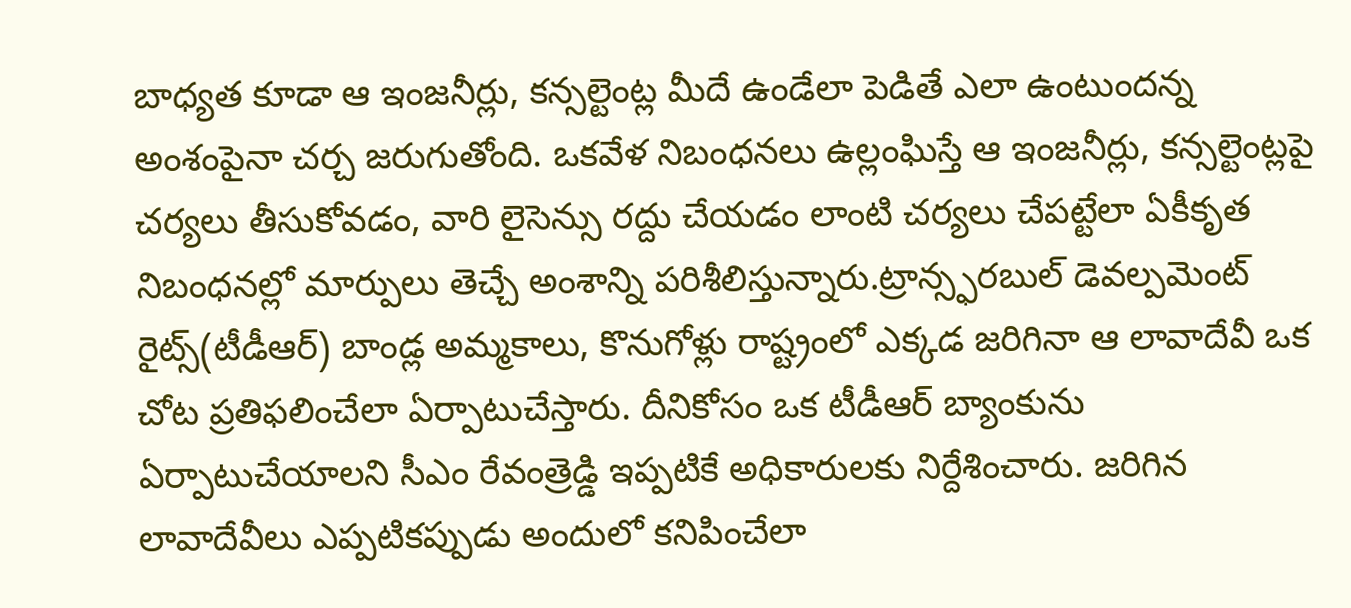బాధ్యత కూడా ఆ ఇంజనీర్లు, కన్సల్టెంట్ల మీదే ఉండేలా పెడితే ఎలా ఉంటుందన్న అంశంపైనా చర్చ జరుగుతోంది. ఒకవేళ నిబంధనలు ఉల్లంఘిస్తే ఆ ఇంజనీర్లు, కన్సల్టెంట్లపై చర్యలు తీసుకోవడం, వారి లైసెన్సు రద్దు చేయడం లాంటి చర్యలు చేపట్టేలా ఏకీకృత నిబంధనల్లో మార్పులు తెచ్చే అంశాన్ని పరిశీలిస్తున్నారు.ట్రాన్స్ఫరబుల్ డెవల్పమెంట్ రైట్స్(టీడీఆర్) బాండ్ల అమ్మకాలు, కొనుగోళ్లు రాష్ట్రంలో ఎక్కడ జరిగినా ఆ లావాదేవీ ఒక చోట ప్రతిఫలించేలా ఏర్పాటుచేస్తారు. దీనికోసం ఒక టీడీఆర్ బ్యాంకును ఏర్పాటుచేయాలని సీఎం రేవంత్రెడ్డి ఇప్పటికే అధికారులకు నిర్దేశించారు. జరిగిన లావాదేవీలు ఎప్పటికప్పుడు అందులో కనిపించేలా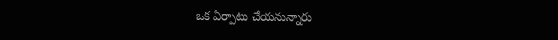ఒక ఏర్పాటు చేయనున్నారు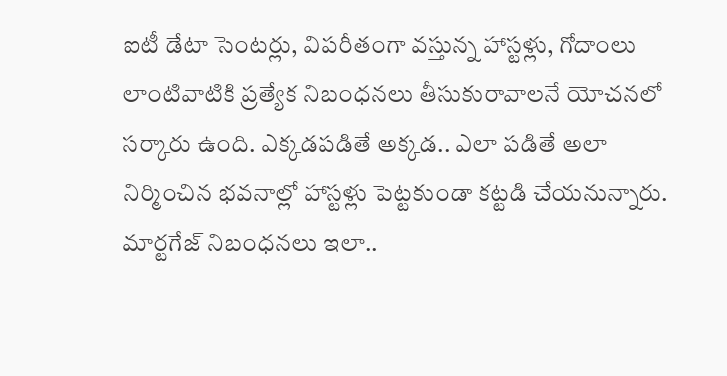ఐటీ డేటా సెంటర్లు, విపరీతంగా వస్తున్న హాస్టళ్లు, గోదాంలు లాంటివాటికి ప్రత్యేక నిబంధనలు తీసుకురావాలనే యోచనలో సర్కారు ఉంది. ఎక్కడపడితే అక్కడ.. ఎలా పడితే అలా నిర్మించిన భవనాల్లో హాస్టళ్లు పెట్టకుండా కట్టడి చేయనున్నారు.
మార్టగేజ్ నిబంధనలు ఇలా..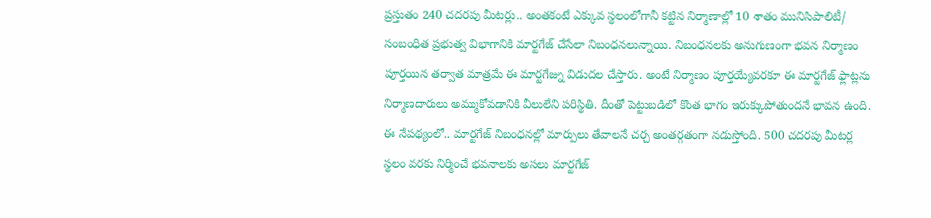ప్రస్తుతం 240 చదరపు మీటర్లు.. అంతకంటే ఎక్కువ స్థలంలోగానీ కట్టిన నిర్మాణాల్లో 10 శాతం మునిసిపాలిటీ/ సంబంధిత ప్రభుత్వ విభాగానికి మార్టగేజ్ చేసేలా నిబంధనలున్నాయి. నిబంధనలకు అనుగుణంగా భవన నిర్మాణం పూర్తయిన తర్వాత మాత్రమే ఈ మార్టగేజ్ను విడుదల చేస్తారు. అంటే నిర్మాణం పూర్తయ్యేవరకూ ఈ మార్టగేజ్ ఫ్లాట్లను నిర్మాణదారులు అమ్ముకోవడానికి వీలులేని పరిస్థితి. దీంతో పెట్టుబడిలో కొంత భాగం ఇరుక్కుపోతుందనే భావన ఉంది. ఈ నేపథ్యంలో.. మార్టగేజ్ నిబంధనల్లో మార్పులు తేవాలనే చర్చ అంతర్గతంగా నడుస్తోంది. 500 చదరపు మీటర్ల స్థలం వరకు నిర్మించే భవనాలకు అసలు మార్టగేజ్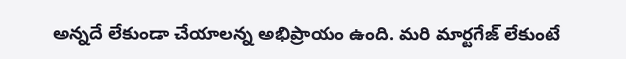అన్నదే లేకుండా చేయాలన్న అభిప్రాయం ఉంది. మరి మార్టగేజ్ లేకుంటే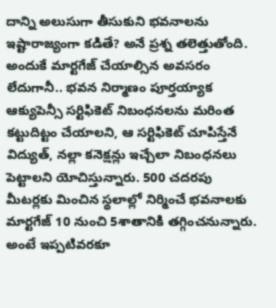దాన్ని అలుసుగా తీసుకుని భవనాలను ఇష్టారాజ్యంగా కడితే? అనే ప్రశ్న తలెత్తుతోంది. అందుకే మార్టగేజ్ చేయాల్సిన అవసరం లేదుగానీ.. భవన నిర్మాణం పూర్తయ్యాక ఆక్యుపెన్సీ సర్టిఫికెట్ నిబంధనలను మరింత కట్టుదిట్టం చేయాలని, ఆ సర్టిఫికెట్ చూపిస్తేనే విద్యుత్, నల్లా కనెక్షన్లు ఇచ్చేలా నిబంధనలు పెట్టాలని యోచిస్తున్నారు. 500 చదరపు మీటర్లకు మించిన స్థలాల్లో నిర్మించే భవనాలకు మార్టగేజ్ 10 నుంచి 5శాతానికి తగ్గించనున్నారు. అంటే ఇప్పటివరకూ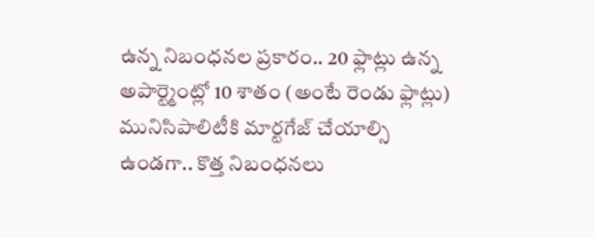ఉన్న నిబంధనల ప్రకారం.. 20 ఫ్లాట్లు ఉన్న అపార్ట్మెంట్లో 10 శాతం (అంటే రెండు ఫ్లాట్లు) మునిసిపాలిటీకి మార్టగేజ్ చేయాల్సి ఉండగా.. కొత్త నిబంధనలు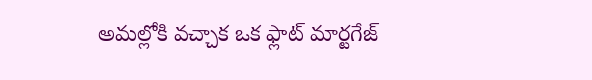అమల్లోకి వచ్చాక ఒక ఫ్లాట్ మార్టగేజ్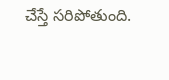చేస్తే సరిపోతుంది.